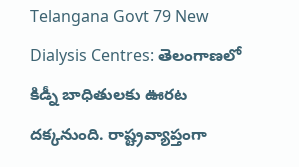Telangana Govt 79 New Dialysis Centres: తెలంగాణలో కిడ్నీ బాధితులకు ఊరట దక్కనుంది. రాష్ట్రవ్యాప్తంగా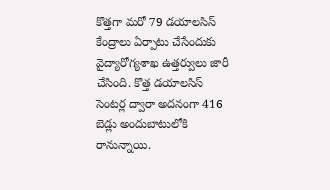కొత్తగా మరో 79 డయాలసిస్ కేంద్రాలు ఏర్పాటు చేసేందుకు వైద్యారోగ్యశాఖ ఉత్తర్వులు జారీ చేసింది. కొత్త డయాలసిస్ సెంటర్ల ద్వారా అదనంగా 416 బెడ్లు అందుబాటులోకి రానున్నాయి.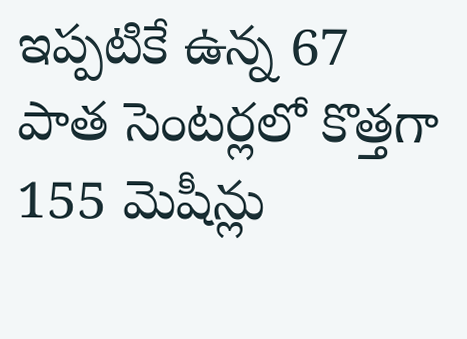ఇప్పటికే ఉన్న 67 పాత సెంటర్లలో కొత్తగా 155 మెషీన్లు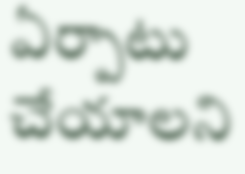ఏర్పాటు చేయాలని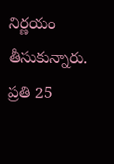నిర్ణయం తీసుకున్నారు. ప్రతి 25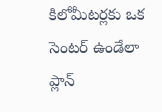కిలోమీటర్లకు ఒక సెంటర్ ఉండేలా ప్లాన్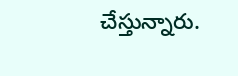చేస్తున్నారు.